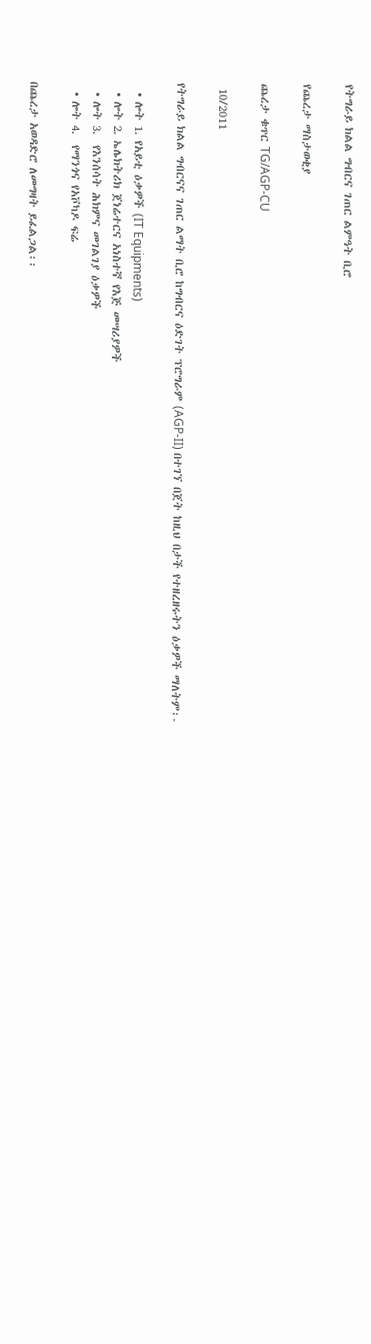የትግራይ ክልል ግብርና ገጠር ልምዓት ቢሮ

የጨረታ ማስታወቂያ

ጨረታ ቁጥር TG/AGP-CU

 10/2011

የትግራይ ክልል ግብርናና ገጠር ልማት ቢሮ ከግብርና ዕድገት ፕሮግራም (AGP-II) በተገኘ በጀት ከዚህ በታች የተዘረዘሩትን ዕቃዎች ማለትም፡-

  • ሎት 1. የአይቲ ዕቃዎች (IT Equipments)
  • ሎት 2. ኤሌክትሪክ ጀነሬተርና አነስተኛ የእጅ መሣሪያዎች
  • ሎት 3.  የእንሰሳት ሕክምና መገልገያ ዕቃዎች
  • ሎት 4.  የማንጎና የአቮካዶ ፍሬ

በጨረታ አወዳድሮ ለመግዛት ይፈልጋል፡፡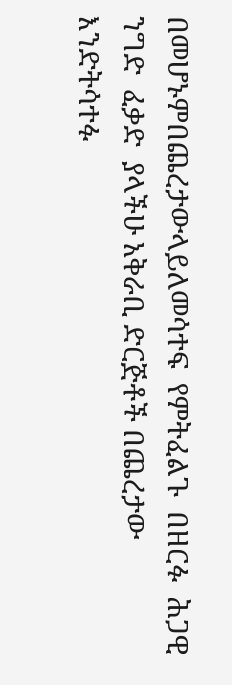በመሆኑምበጨረታውላይለመሳተፍ  የምትፈልጉ  በዘርፉ  ሕጋዊ  ንግድ  ፈቃድ  ያላችሁ አቅራቢ ድርጅቶች በጨረታው እንድትሳተፉ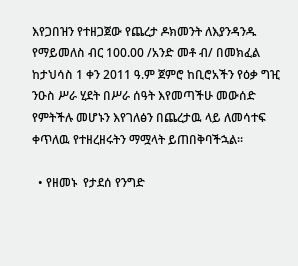እየጋበዝን የተዘጋጀው የጨረታ ዶክመንት ለእያንዳንዱ የማይመለስ ብር 100.00 /አንድ መቶ ብ/ በመክፈል ከታህሳስ 1 ቀን 2011 ዓ.ም ጀምሮ ከቢሮአችን የዕቃ ግዢ ንዑስ ሥራ ሂደት በሥራ ሰዓት እየመጣችሁ መውሰድ የምትችሉ መሆኑን እየገለፅን በጨረታዉ ላይ ለመሳተፍ ቀጥለዉ የተዘረዘሩትን ማሟላት ይጠበቅባችኋል፡፡

  • የዘመኑ  የታደሰ የንግድ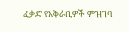ፈቃድ የአቅራቢዎች ምዝገባ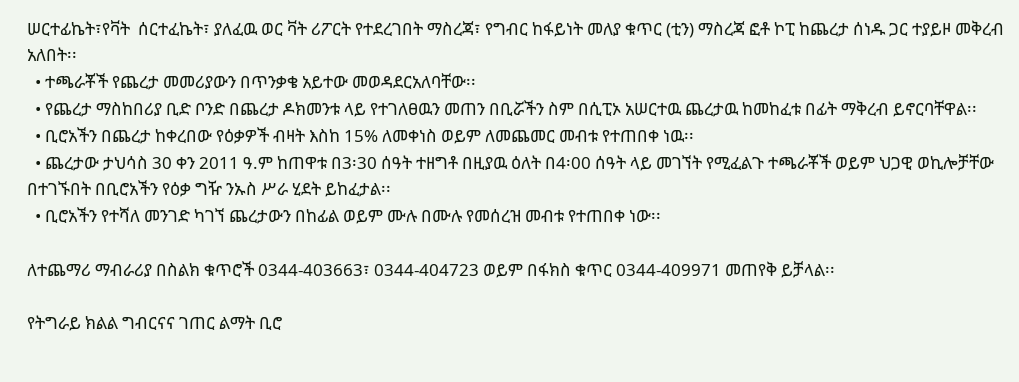ሠርተፊኬት፣የቫት  ሰርተፈኬት፣ ያለፈዉ ወር ቫት ሪፖርት የተደረገበት ማስረጃ፣ የግብር ከፋይነት መለያ ቁጥር (ቲን) ማስረጃ ፎቶ ኮፒ ከጨረታ ሰነዱ ጋር ተያይዞ መቅረብ አለበት፡፡
  • ተጫራቾች የጨረታ መመሪያውን በጥንቃቄ አይተው መወዳደርአለባቸው፡፡
  • የጨረታ ማስከበሪያ ቢድ ቦንድ በጨረታ ዶክመንቱ ላይ የተገለፀዉን መጠን በቢሯችን ስም በሲፒኦ አሠርተዉ ጨረታዉ ከመከፈቱ በፊት ማቅረብ ይኖርባቸዋል፡፡
  • ቢሮአችን በጨረታ ከቀረበው የዕቃዎች ብዛት እስከ 15% ለመቀነስ ወይም ለመጨመር መብቱ የተጠበቀ ነዉ፡፡
  • ጨረታው ታህሳስ 30 ቀን 2011 ዓ.ም ከጠዋቱ በ3፡30 ሰዓት ተዘግቶ በዚያዉ ዕለት በ4፡00 ሰዓት ላይ መገኘት የሚፈልጉ ተጫራቾች ወይም ህጋዊ ወኪሎቻቸው በተገኙበት በቢሮአችን የዕቃ ግዥ ንኡስ ሥራ ሂደት ይከፈታል፡፡
  • ቢሮአችን የተሻለ መንገድ ካገኘ ጨረታውን በከፊል ወይም ሙሉ በሙሉ የመሰረዝ መብቱ የተጠበቀ ነው፡፡

ለተጨማሪ ማብራሪያ በስልክ ቁጥሮች 0344-403663፣ 0344-404723 ወይም በፋክስ ቁጥር 0344-409971 መጠየቅ ይቻላል፡፡

የትግራይ ክልል ግብርናና ገጠር ልማት ቢሮ